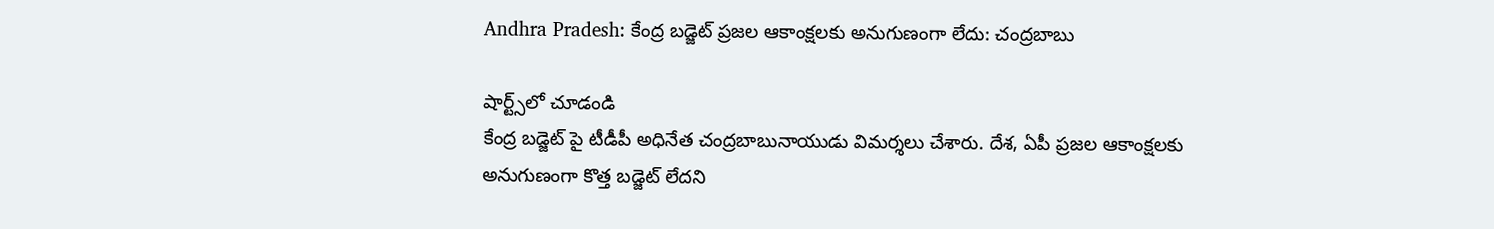Andhra Pradesh: కేంద్ర బడ్జెట్ ప్రజల ఆకాంక్షలకు అనుగుణంగా లేదు: చంద్రబాబు

షార్ట్స్‌లో చూడండి
కేంద్ర బడ్జెట్ పై టీడీపీ అధినేత చంద్రబాబునాయుడు విమర్శలు చేశారు. దేశ, ఏపీ ప్రజల ఆకాంక్షలకు అనుగుణంగా కొత్త బడ్జెట్ లేదని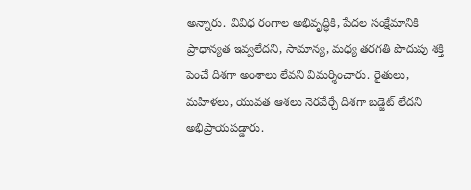అన్నారు. వివిధ రంగాల అభివృద్ధికి, పేదల సంక్షేమానికి ప్రాధాన్యత ఇవ్వలేదని, సామాన్య, మధ్య తరగతి పొదుపు శక్తి పెంచే దిశగా అంశాలు లేవని విమర్శించారు. రైతులు, మహిళలు, యువత ఆశలు నెరవేర్చే దిశగా బడ్జెట్ లేదని అభిప్రాయపడ్డారు.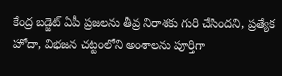కేంద్ర బడ్జెట్ ఏపీ ప్రజలను తీవ్ర నిరాశకు గురి చేసిందని, ప్రత్యేక హోదా, విభజన చట్టంలోని అంశాలను పూర్తిగా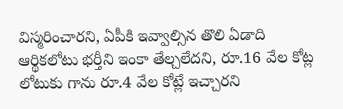విస్మరించారని, ఏపీకి ఇవ్వాల్సిన తొలి ఏడాది ఆర్థికలోటు భర్తీని ఇంకా తేల్చలేదని, రూ.16 వేల కోట్ల లోటుకు గాను రూ.4 వేల కోట్లే ఇచ్చారని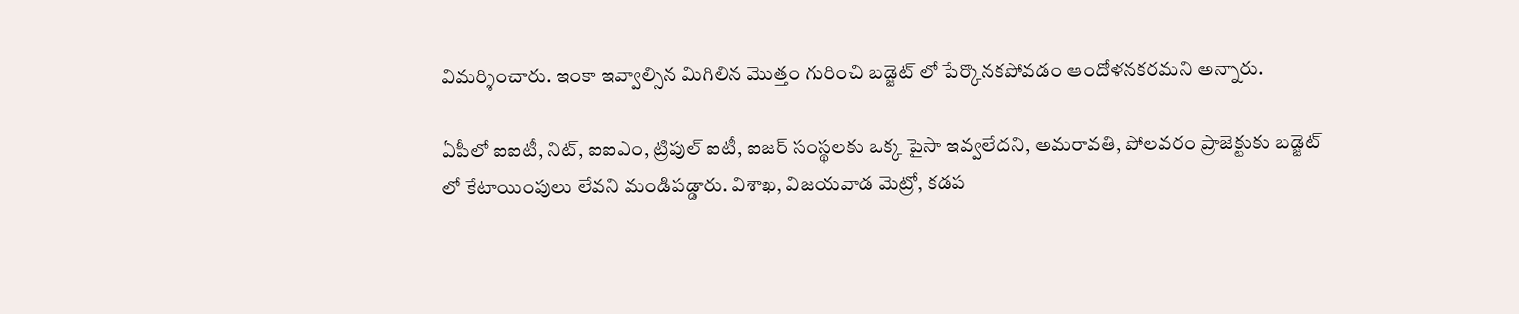విమర్శించారు. ఇంకా ఇవ్వాల్సిన మిగిలిన మొత్తం గురించి బడ్జెట్ లో పేర్కొనకపోవడం ఆందోళనకరమని అన్నారు.

ఏపీలో ఐఐటీ, నిట్, ఐఐఎం, ట్రిపుల్ ఐటీ, ఐజర్ సంస్థలకు ఒక్క పైసా ఇవ్వలేదని, అమరావతి, పోలవరం ప్రాజెక్టుకు బడ్జెట్ లో కేటాయింపులు లేవని మండిపడ్డారు. విశాఖ, విజయవాడ మెట్రో, కడప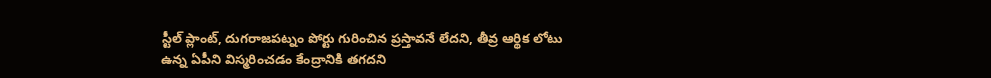స్టీల్ ప్లాంట్, దుగరాజపట్నం పోర్టు గురించిన ప్రస్తావనే లేదని, తీవ్ర ఆర్థిక లోటు ఉన్న ఏపీని విస్మరించడం కేంద్రానికి తగదని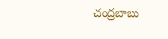చంద్రబాబు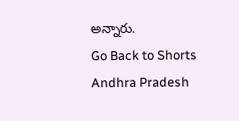అన్నారు.
Go Back to Shorts
Andhra Pradesh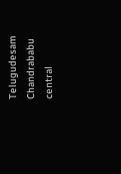Telugudesam
Chandrababu
central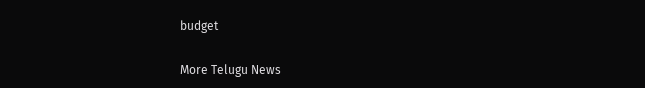budget

More Telugu News